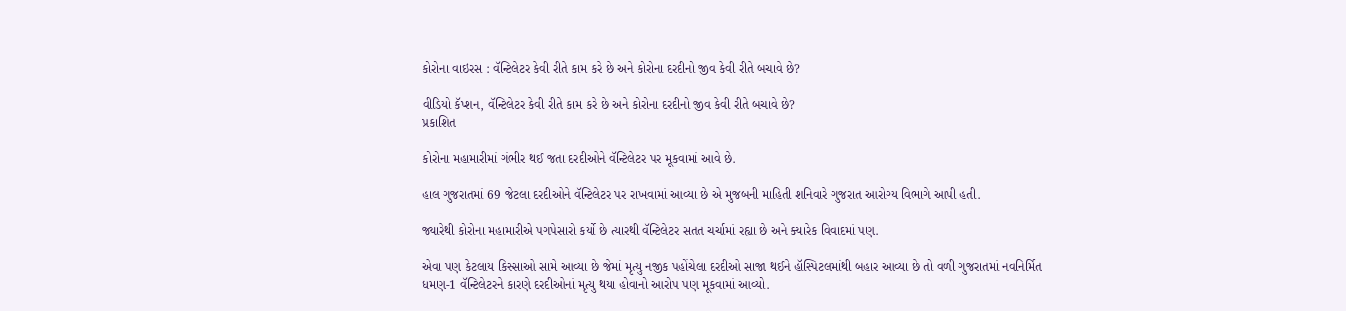કોરોના વાઇરસ : વૅન્ટિલેટર કેવી રીતે કામ કરે છે અને કોરોના દરદીનો જીવ કેવી રીતે બચાવે છે?

વીડિયો કૅપ્શન, વૅન્ટિલેટર કેવી રીતે કામ કરે છે અને કોરોના દરદીનો જીવ કેવી રીતે બચાવે છે?
પ્રકાશિત

કોરોના મહામારીમાં ગંભીર થઈ જતા દરદીઓને વૅન્ટિલેટર પર મૂકવામાં આવે છે.

હાલ ગુજરાતમાં 69 જેટલા દરદીઓને વૅન્ટિલેટર પર રાખવામાં આવ્યા છે એ મુજબની માહિતી શનિવારે ગુજરાત આરોગ્ય વિભાગે આપી હતી.

જ્યારેથી કોરોના મહામારીએ પગપેસારો કર્યો છે ત્યારથી વૅન્ટિલેટર સતત ચર્ચામાં રહ્યા છે અને ક્યારેક વિવાદમાં પણ.

એવા પણ કેટલાય કિસ્સાઓ સામે આવ્યા છે જેમાં મૃત્યુ નજીક પહોંચેલા દરદીઓ સાજા થઈને હૉસ્પિટલમાંથી બહાર આવ્યા છે તો વળી ગુજરાતમાં નવનિર્મિત ધમણ-1 વૅન્ટિલેટરને કારણે દરદીઓનાં મૃત્યુ થયા હોવાનો આરોપ પણ મૂકવામાં આવ્યો.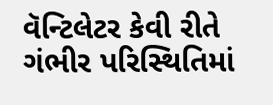વૅન્ટિલેટર કેવી રીતે ગંભીર પરિસ્થિતિમાં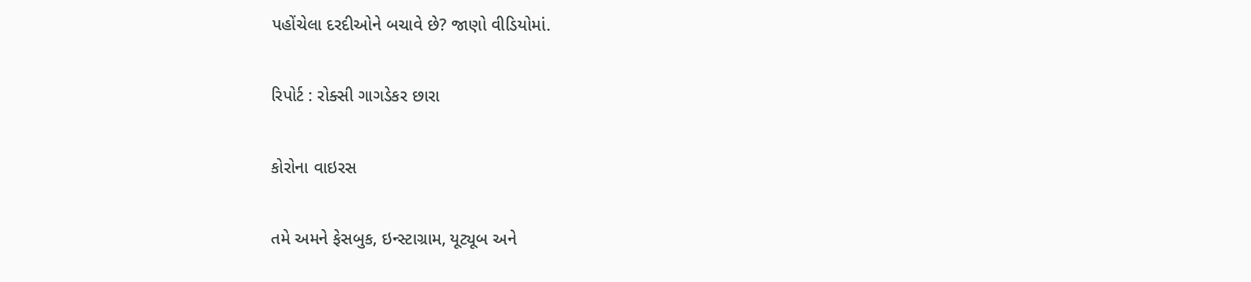પહોંચેલા દરદીઓને બચાવે છે? જાણો વીડિયોમાં.

રિપોર્ટ : રોક્સી ગાગડેકર છારા

કોરોના વાઇરસ

તમે અમને ફેસબુક, ઇન્સ્ટાગ્રામ, યૂટ્યૂબ અને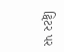ટ્વિટર પર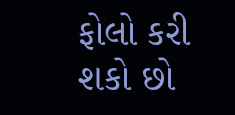ફોલો કરી શકો છો